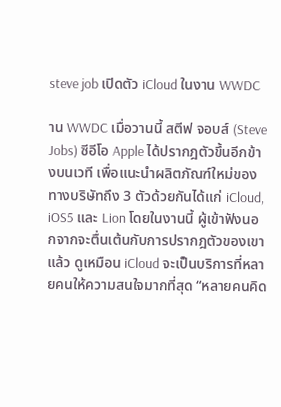steve job เปิดตัว iCloud ในงาน WWDC

าน WWDC เมื่อวานนี้ สตีฟ จอบส์ (Steve Jobs) ซีอีโอ Apple ได้ปรากฎตัวขึ้นอีกข้างบนเวที เพื่อแนะนำผลิตภัณฑ์ใหม่ของทางบริษัทถึง 3 ตัวด้วยกันได้แก่ iCloud, iOS5 และ Lion โดยในงานนี้ ผู้เข้าฟังนอกจากจะตื่นเต้นกับการปรากฎตัวของเขาแล้ว ดูเหมือน iCloud จะเป็นบริการที่หลายคนให้ความสนใจมากที่สุด “หลายคนคิด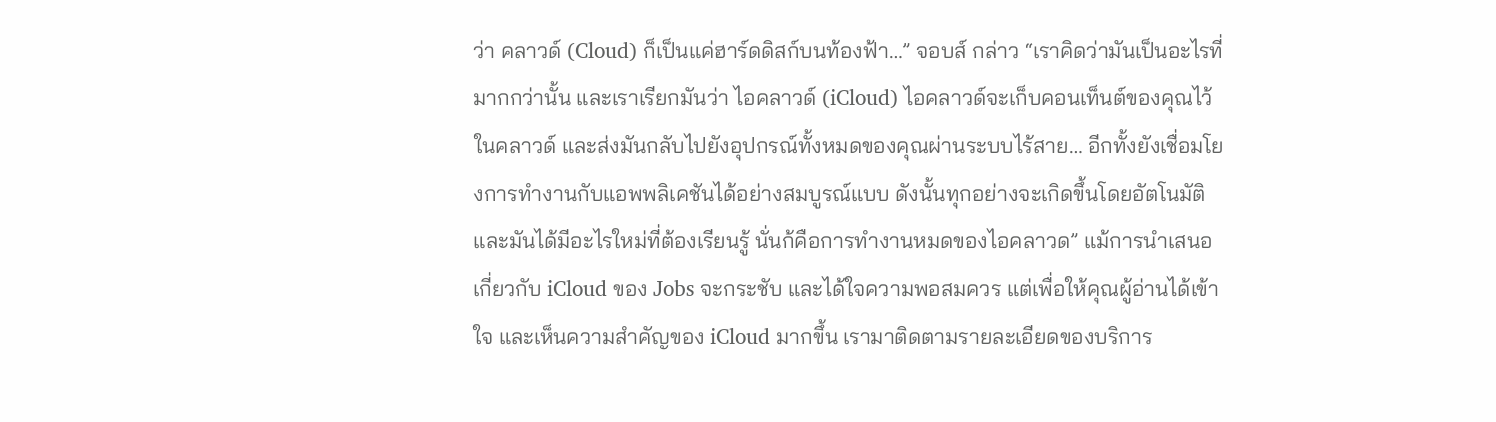ว่า คลาวด์ (Cloud) ก็เป็นแค่ฮาร์ดดิสก์บนท้องฟ้า…” จอบส์ กล่าว “เราคิดว่ามันเป็นอะไรที่มากกว่านั้น และเราเรียกมันว่า ไอคลาวด์ (iCloud) ไอคลาวด์จะเก็บคอนเท็นต์ของคุณไว้ในคลาวด์ และส่งมันกลับไปยังอุปกรณ์ทั้งหมดของคุณผ่านระบบไร้สาย… อีกทั้งยังเชื่อมโยงการทำงานกับแอพพลิเคชันได้อย่างสมบูรณ์แบบ ดังนั้นทุกอย่างจะเกิดขึ้นโดยอัตโนมัติ และมันได้มีอะไรใหม่ที่ต้องเรียนรู้ นั่นก้คือการทำงานหมดของไอคลาวด” แม้การนำเสนอเกี่ยวกับ iCloud ของ Jobs จะกระชับ และได้ใจความพอสมควร แต่เพื่อให้คุณผู้อ่านได้เข้าใจ และเห็นความสำคัญของ iCloud มากขึ้น เรามาติดตามรายละเอียดของบริการ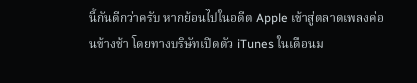นี้กันดีกว่าครับ หากย้อนไปในอดีต Apple เข้าสู่ตลาดเพลงค่อนข้างช้า โดยทางบริษัทเปิดตัว iTunes ในเดือนม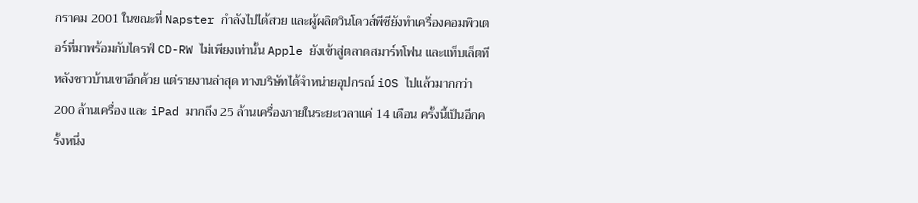กราคม 2001 ในขณะที่ Napster กำลังไปได้สวย และผู้ผลิตวินโดวส์พีซียังทำเครื่องคอมพิวเตอร์ที่มาพร้อมกับไดรฟ์ CD-RW ไม่เพียงเท่านั้น Apple ยังเข้าสู่ตลาดสมาร์ทโฟน และแท็บเล็ตทีหลังชาวบ้านเขาอีกด้วย แต่รายงานล่าสุด ทางบริษัทได้จำหน่ายอุปกรณ์ iOS ไปแล้วมากกว่า 200 ล้านเครื่อง และ iPad มากถึง 25 ล้านเครื่องภายในระยะเวลาแค่ 14 เดือน ครั้งนี้เป็นอีกครั้งหนึ่ง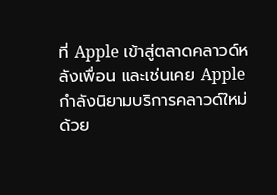ที่ Apple เข้าสู่ตลาดคลาวด์หลังเพื่อน และเช่นเคย Apple กำลังนิยามบริการคลาวด์ใหม่ด้วย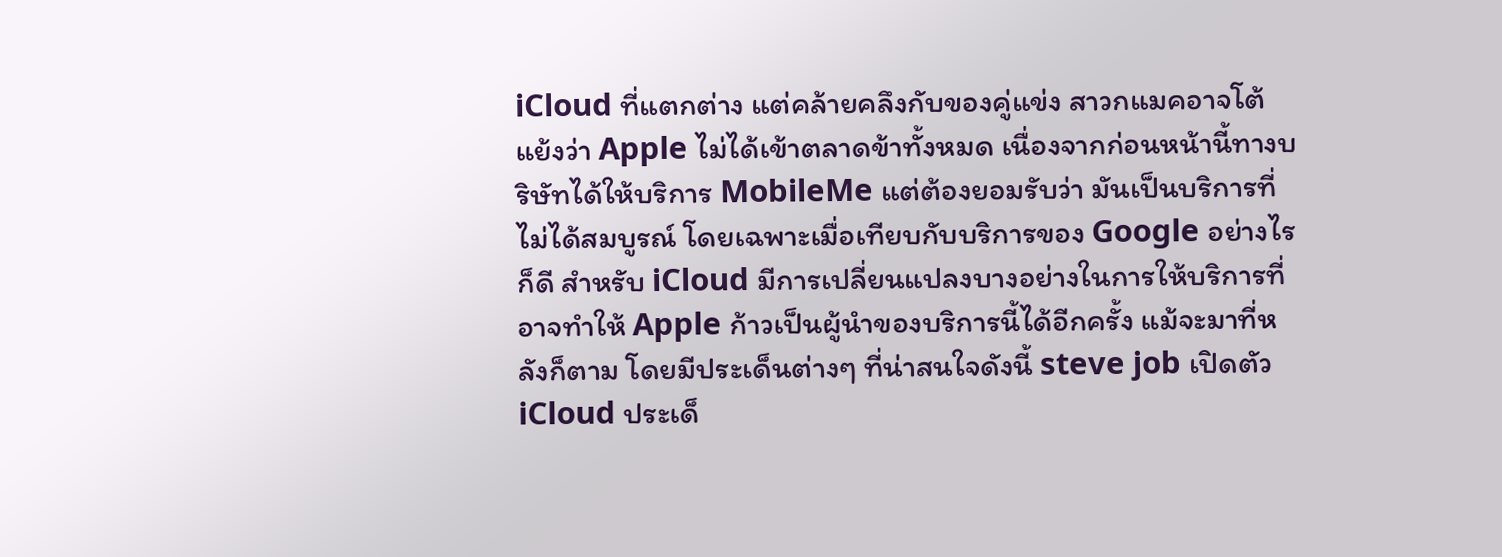iCloud ที่แตกต่าง แต่คล้ายคลึงกับของคู่แข่ง สาวกแมคอาจโต้แย้งว่า Apple ไม่ได้เข้าตลาดข้าทั้งหมด เนื่องจากก่อนหน้านี้ทางบริษัทได้ให้บริการ MobileMe แต่ต้องยอมรับว่า มันเป็นบริการที่ไม่ได้สมบูรณ์ โดยเฉพาะเมื่อเทียบกับบริการของ Google อย่างไรก็ดี สำหรับ iCloud มีการเปลี่ยนแปลงบางอย่างในการให้บริการที่อาจทำให้ Apple ก้าวเป็นผู้นำของบริการนี้ได้อีกครั้ง แม้จะมาที่หลังก็ตาม โดยมีประเด็นต่างๆ ที่น่าสนใจดังนี้ steve job เปิดตัว iCloud ประเด็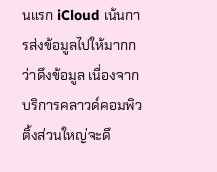นแรก iCloud เน้นการส่งข้อมูลไปให้มากกว่าดึงข้อมูล เนื่องจากบริการคลาวด์คอมพิวติ้งส่วนใหญ่จะดึ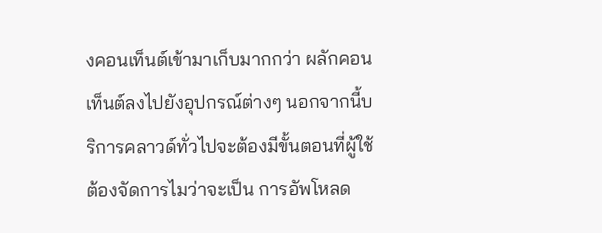งคอนเท็นต์เข้ามาเก็บมากกว่า ผลักคอนเท็นต์ลงไปยังอุปกรณ์ต่างๆ นอกจากนี้บริการคลาวด์ทั่วไปจะต้องมีขั้นตอนที่ผู้ใช้ต้องจัดการไมว่าจะเป็น การอัพโหลด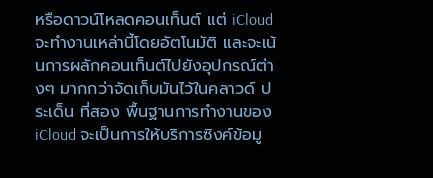หรือดาวน์โหลดคอนเท็นต์ แต่ iCloud จะทำงานเหล่านี้โดยอัตโนมัติ และจะเน้นการผลักคอนเท็นต์ไปยังอุปกรณ์ต่างๆ มากกว่าจัดเก็บมันไว้ในคลาวด์ ประเด็น ที่สอง พื้นฐานการทำงานของ iCloud จะเป็นการให้บริการซิงค์ข้อมู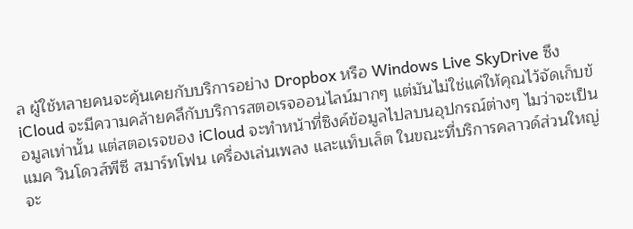ล ผู้ใช้หลายคนจะคุ้นเคยกับบริการอย่าง Dropbox หรือ Windows Live SkyDrive ซึง iCloud จะมีความคล้ายคลึกับบริการสตอเรจออนไลน์มากๆ แต่มันไม่ใช่แค่ให้คุณไว้จัดเก็บข้อมูลเท่านั้น แต่สตอเรจของ iCloud จะทำหน้าที่ซิงค์ข้อมูลไปลบนอุปกรณ์ต่างๆ ไมว่าจะเป็น แมค วินโดวส์พีซี สมาร์ทโฟน เครื่องเล่นเพลง และแท็บเล็ต ในขณะที่บริการคลาวด์ส่วนใหญ่จะ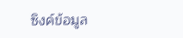ซิงค์ข้อมูล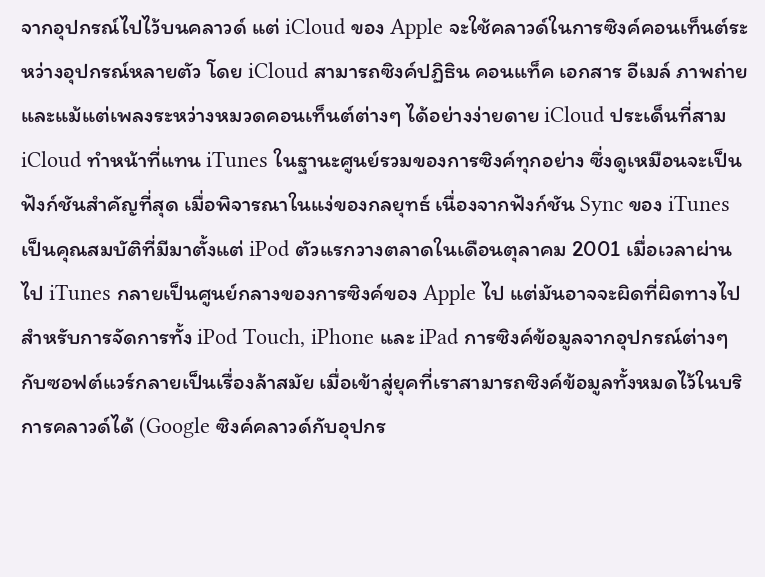จากอุปกรณ์ไปไว้บนคลาวด์ แต่ iCloud ของ Apple จะใช้คลาวด์ในการซิงค์คอนเท็นต์ระหว่างอุปกรณ์หลายตัว โดย iCloud สามารถซิงค์ปฏิธิน คอนแท็ค เอกสาร อีเมล์ ภาพถ่าย และแม้แต่เพลงระหว่างหมวดคอนเท็นต์ต่างๆ ได้อย่างง่ายดาย iCloud ประเด็นที่สาม iCloud ทำหน้าที่แทน iTunes ในฐานะศูนย์รวมของการซิงค์ทุกอย่าง ซึ่งดูเหมือนจะเป็นฟังก์ชันสำคัญที่สุด เมื่อพิจารณาในแง่ของกลยุทธ์ เนื่องจากฟังก์ชัน Sync ของ iTunes เป็นคุณสมบัติที่มีมาตั้งแต่ iPod ตัวแรกวางตลาดในเดือนตุลาคม 2001 เมื่อเวลาผ่านไป iTunes กลายเป็นศูนย์กลางของการซิงค์ของ Apple ไป แต่มันอาจจะผิดที่ผิดทางไป สำหรับการจัดการทั้ง iPod Touch, iPhone และ iPad การซิงค์ข้อมูลจากอุปกรณ์ต่างๆ กับซอฟต์แวร์กลายเป็นเรื่องล้าสมัย เมื่อเข้าสู่ยุคที่เราสามารถซิงค์ข้อมูลทั้งหมดไว้ในบริการคลาวด์ได้ (Google ซิงค์คลาวด์กับอุปกร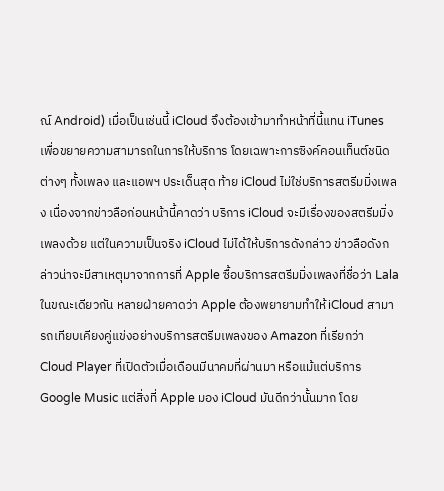ณ์ Android) เมื่อเป็นเช่นนี้ iCloud จึงต้องเข้ามาทำหน้าที่นี้แทน iTunes เพื่อขยายความสามารถในการให้บริการ โดยเฉพาะการซิงค์คอนเท็นต์ชนิดต่างๆ ทั้งเพลง และแอพฯ ประเด็นสุด ท้าย iCloud ไม่ใช่บริการสตรีมมิ่งเพลง เนื่องจากข่าวลือก่อนหน้านี้คาดว่า บริการ iCloud จะมีเรื่องของสตรีมมิ่งเพลงด้วย แต่ในความเป็นจริง iCloud ไม่ได้ให้บริการดังกล่าว ข่าวลือดังกล่าวน่าจะมีสาเหตุมาจากการที่ Apple ซื้อบริการสตรีมมิ่งเพลงที่ชื่อว่า Lala ในขณะเดียวกัน หลายฝ่ายคาดว่า Apple ต้องพยายามทำให้ iCloud สามารถเทียบเคียงคู่แข่งอย่างบริการสตรีมเพลงของ Amazon ที่เรียกว่า Cloud Player ที่เปิดตัวเมื่อเดือนมีนาคมที่ผ่านมา หรือแม้แต่บริการ Google Music แต่สิ่งที่ Apple มอง iCloud มันดีกว่านั้นมาก โดย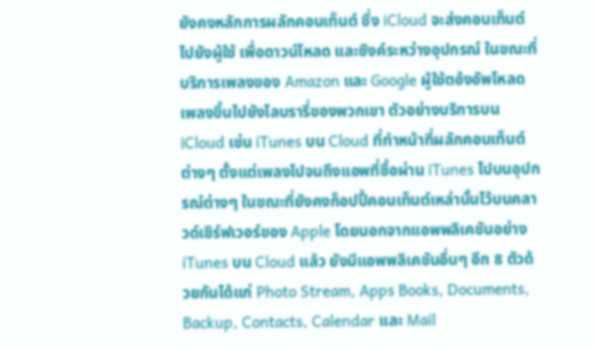ยังคงหลักการผลักคอนเท็นต์ ซึ่ง iCloud จะส่งคอนเท็นต์ไปยังผู้ใช้ เพื่อดาวน์โหลด และซิงค์ระหว่างอุปกรณ์ ในขณะที่บริการเพลงของ Amazon และ Google ผู้ใช้ตอ้งอัพโหลดเพลงขึ้นไปยังไลบรารี่ของพวกเขา ตัวอย่างบริการบน iCloud เช่น iTunes บน Cloud ที่ทำหน้าที่ผลักคอนเท็นต์ต่างๆ ตั้งแต่เพลงไปจนถึงแอพที่ซื้อผ่าน iTunes ไปบนอุปกรณ์ต่างๆ ในขณะที่ยังคงก็อปปี้คอนเท็นต์เหล่านั้นไว้บนคลาวด์เซิร์ฟเวอร์ของ Apple โดยนอกจากแอพพลิเคชันอย่าง iTunes บน Cloud แล้ว ยังมีแอพพลิเคชันอื่นๆ อีก 8 ตัวด้วยกันได้แก่ Photo Stream, Apps Books, Documents, Backup, Contacts, Calendar และ Mail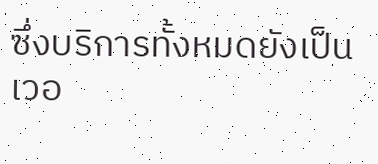ซึ่งบริการทั้งหมดยังเป็นเวอ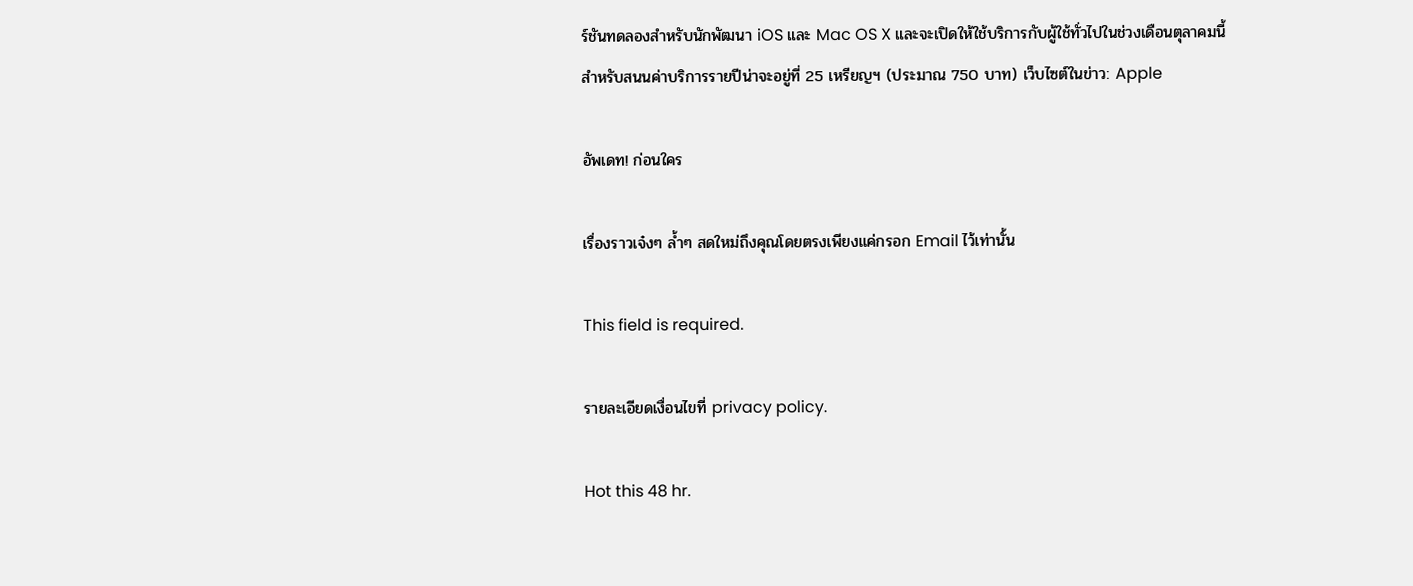ร์ชันทดลองสำหรับนักพัฒนา iOS และ Mac OS X และจะเปิดให้ใช้บริการกับผู้ใช้ทั่วไปในช่วงเดือนตุลาคมนี้ สำหรับสนนค่าบริการรายปีน่าจะอยู่ที่ 25 เหรียญฯ (ประมาณ 750 บาท) เว็บไซต์ในข่าว: Apple

อัพเดท! ก่อนใคร

เรื่องราวเจ๋งๆ ล้ำๆ สดใหม่ถึงคุณโดยตรงเพียงแค่กรอก Email ไว้เท่านั้น

This field is required.

รายละเอียดเงื่อนไขที่ privacy policy.

Hot this 48 hr.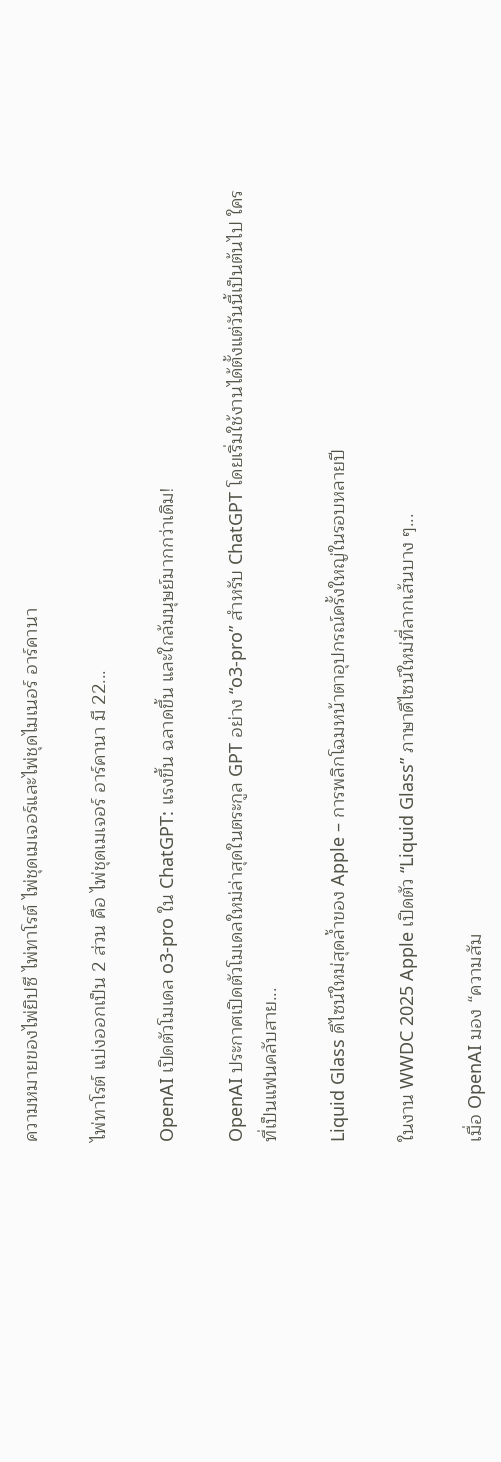ความหมายของไพ่ยิปซี ไพ่ทาโรต์ ไพ่ชุดเมเจอร์และไพ่ชุดไมเนอร์ อาร์คานา

ไพ่ทาโรต์ แบ่งออกเป็น 2 ส่วน คือ ไพ่ชุดเมเจอร์ อาร์คานา มี 22...

OpenAI เปิดตัวโมเดล o3-pro ใน ChatGPT: แรงขึ้น ฉลาดขึ้น และใกล้มนุษย์มากกว่าเดิม!

OpenAI ประกาศเปิดตัวโมเดลใหม่ล่าสุดในตระกูล GPT อย่าง “o3-pro” สำหรับ ChatGPT โดยเริ่มใช้งานได้ตั้งแต่วันนี้เป็นต้นไป ใครที่เป็นแฟนคลับสาย...

Liquid Glass ดีไซน์ใหม่สุดล้ำของ Apple – การพลิกโฉมหน้าตาอุปกรณ์ครั้งใหญ่ในรอบหลายปี

ในงาน WWDC 2025 Apple เปิดตัว “Liquid Glass” ภาษาดีไซน์ใหม่ที่ลากเส้นบาง ๆ...

เมื่อ OpenAI มอง “ความสัม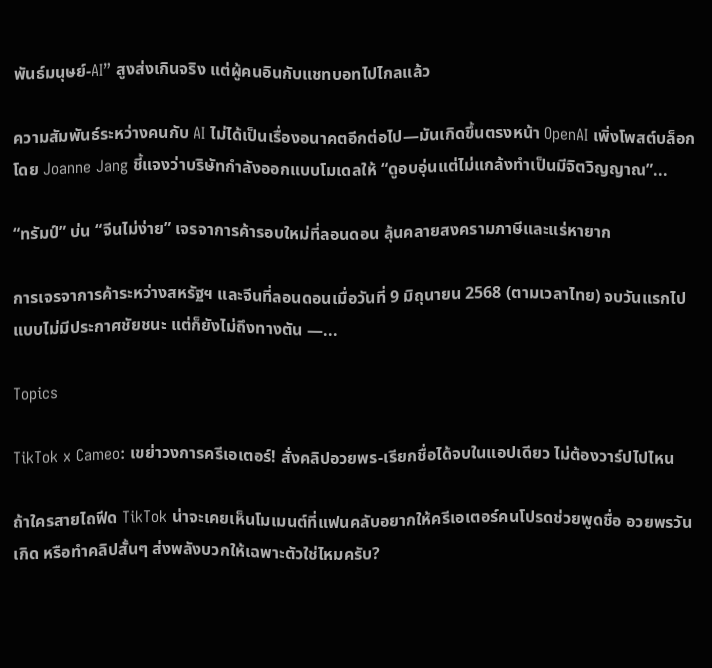พันธ์มนุษย์-AI” สูงส่งเกินจริง แต่ผู้คนอินกับแชทบอทไปไกลแล้ว

ความสัมพันธ์ระหว่างคนกับ AI ไม่ได้เป็นเรื่องอนาคตอีกต่อไป—มันเกิดขึ้นตรงหน้า OpenAI เพิ่งโพสต์บล็อกโดย Joanne Jang ชี้แจงว่าบริษัทกำลังออกแบบโมเดลให้ “ดูอบอุ่นแต่ไม่แกล้งทำเป็นมีจิตวิญญาณ”...

“ทรัมป์” บ่น “จีนไม่ง่าย” เจรจาการค้ารอบใหม่ที่ลอนดอน ลุ้นคลายสงครามภาษีและแร่หายาก

การเจรจาการค้าระหว่างสหรัฐฯ และจีนที่ลอนดอนเมื่อวันที่ 9 มิถุนายน 2568 (ตามเวลาไทย) จบวันแรกไปแบบไม่มีประกาศชัยชนะ แต่ก็ยังไม่ถึงทางตัน —...

Topics

TikTok x Cameo: เขย่าวงการครีเอเตอร์! สั่งคลิปอวยพร-เรียกชื่อได้จบในแอปเดียว ไม่ต้องวาร์ปไปไหน

ถ้าใครสายไถฟีด TikTok น่าจะเคยเห็นโมเมนต์ที่แฟนคลับอยากให้ครีเอเตอร์คนโปรดช่วยพูดชื่อ อวยพรวันเกิด หรือทำคลิปสั้นๆ ส่งพลังบวกให้เฉพาะตัวใช่ไหมครับ?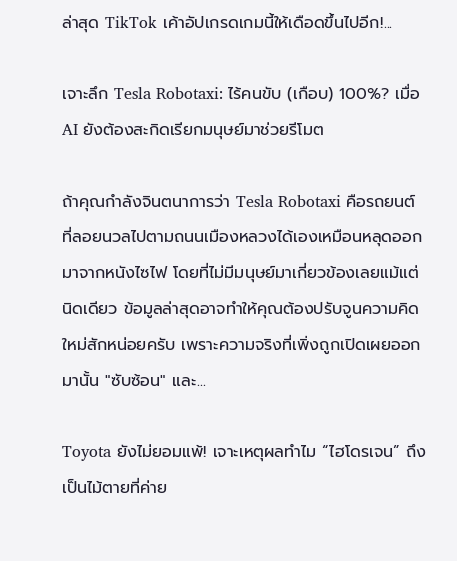ล่าสุด TikTok เค้าอัปเกรดเกมนี้ให้เดือดขึ้นไปอีก!...

เจาะลึก Tesla Robotaxi: ไร้คนขับ (เกือบ) 100%? เมื่อ AI ยังต้องสะกิดเรียกมนุษย์มาช่วยรีโมต

ถ้าคุณกำลังจินตนาการว่า Tesla Robotaxi คือรถยนต์ที่ลอยนวลไปตามถนนเมืองหลวงได้เองเหมือนหลุดออกมาจากหนังไซไฟ โดยที่ไม่มีมนุษย์มาเกี่ยวข้องเลยแม้แต่นิดเดียว ข้อมูลล่าสุดอาจทำให้คุณต้องปรับจูนความคิดใหม่สักหน่อยครับ เพราะความจริงที่เพิ่งถูกเปิดเผยออกมานั้น "ซับซ้อน" และ...

Toyota ยังไม่ยอมแพ้! เจาะเหตุผลทำไม “ไฮโดรเจน” ถึงเป็นไม้ตายที่ค่าย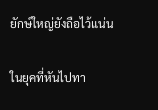ยักษ์ใหญ่ยังถือไว้แน่น

ในยุคที่หันไปทา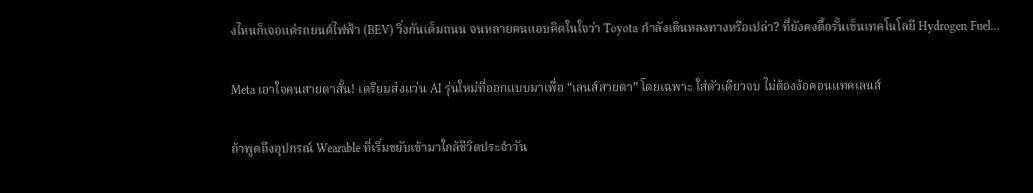งไหนก็เจอแต่รถยนต์ไฟฟ้า (BEV) วิ่งกันเต็มถนน จนหลายคนแอบคิดในใจว่า Toyota กำลังเดินหลงทางหรือเปล่า? ที่ยังคงดื้อรั้นเข็นเทคโนโลยี Hydrogen Fuel...

Meta เอาใจคนสายตาสั้น! เตรียมส่งแว่น AI รุ่นใหม่ที่ออกแบบมาเพื่อ “เลนส์สายตา” โดยเฉพาะ ใส่ตัวเดียวจบ ไม่ต้องง้อคอนแทคเลนส์

ถ้าพูดถึงอุปกรณ์ Wearable ที่เริ่มขยับเข้ามาใกล้ชีวิตประจำวัน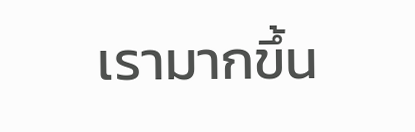เรามากขึ้น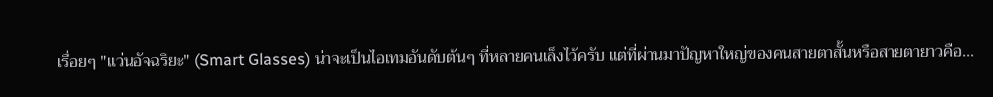เรื่อยๆ "แว่นอัจฉริยะ" (Smart Glasses) น่าจะเป็นไอเทมอันดับต้นๆ ที่หลายคนเล็งไว้ครับ แต่ที่ผ่านมาปัญหาใหญ่ของคนสายตาสั้นหรือสายตายาวคือ...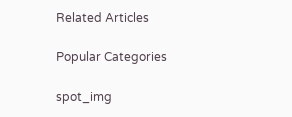Related Articles

Popular Categories

spot_img